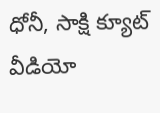ధోనీ, సాక్షి క్యూట్ వీడియో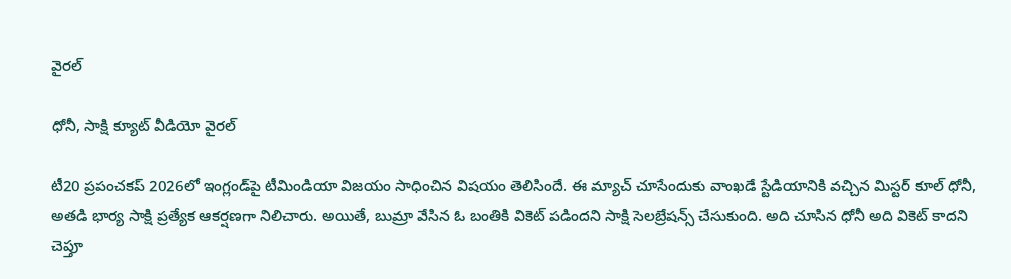వైరల్

ధోనీ, సాక్షి క్యూట్ వీడియో వైరల్

టీ20 ప్రపంచకప్ 2026లో ఇంగ్లండ్‌పై టీమిండియా విజయం సాధించిన విషయం తెలిసిందే. ఈ మ్యాచ్ చూసేందుకు వాంఖడే స్టేడియానికి వచ్చిన మిస్టర్ కూల్ ధోనీ, అతడి భార్య సాక్షి ప్రత్యేక ఆకర్షణగా నిలిచారు. అయితే, బుమ్రా వేసిన ఓ బంతికి వికెట్ పడిందని సాక్షి సెలబ్రేషన్స్ చేసుకుంది. అది చూసిన ధోనీ అది వికెట్ కాదని చెప్తూ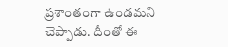ప్రశాంతంగా ఉండమని చెప్పాడు. దీంతో ఈ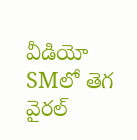వీడియో SMలో తెగ వైరల్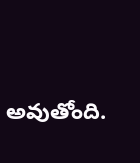అవుతోంది.